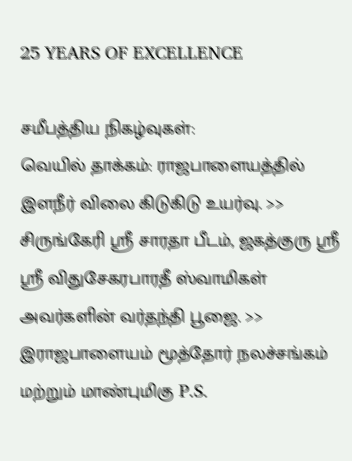25 YEARS OF EXCELLENCE

சமீபத்திய நிகழ்வுகள்:
வெயில் தாக்கம்: ராஜபாளையத்தில் இளநீர் விலை கிடுகிடு உயர்வு. >> சிருங்கேரி ஸ்ரீ சாரதா பீடம், ஜகத்குரு ஸ்ரீ ஸ்ரீ விதுசேகரபாரதீ ஸ்வாமிகள் அவர்களின் வர்தந்தி பூஜை. >> இராஜபாளையம் மூத்தோர் நலச்சங்கம் மற்றும் மாண்புமிகு P.S.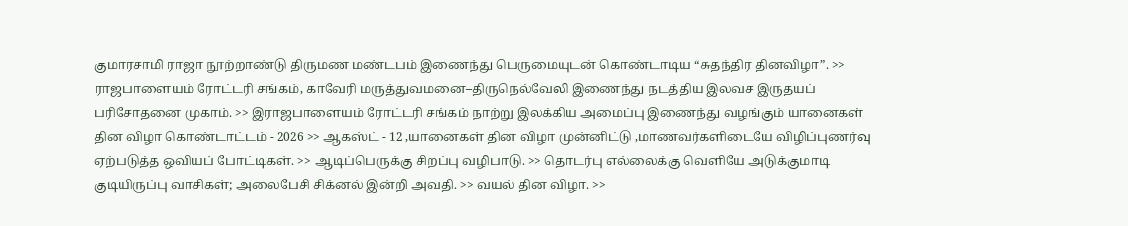குமாரசாமி ராஜா நூற்றாண்டு திருமண மண்டபம் இணைந்து பெருமையுடன் கொண்டாடிய “சுதந்திர தினவிழா”. >> ராஜபாளையம் ரோட்டரி சங்கம், காவேரி மருத்துவமனை–திருநெல்வேலி இணைந்து நடத்திய இலவச இருதயப் பரிசோதனை முகாம். >> இராஜபாளையம் ரோட்டரி சங்கம் நாற்று இலக்கிய அமைப்பு இணைந்து வழங்கும் யானைகள் தின விழா கொண்டாட்டம் - 2026 >> ஆகஸ்ட் - 12 ,யானைகள் தின விழா முன்னிட்டு ,மாணவர்களிடையே விழிப்புணர்வு ஏற்படுத்த ஒவியப் போட்டிகள். >> ஆடிப்பெருக்கு சிறப்பு வழிபாடு. >> தொடர்பு எல்லைக்கு வெளியே அடுக்குமாடி குடியிருப்பு வாசிகள்; அலைபேசி சிக்னல் இன்றி அவதி. >> வயல் தின விழா. >>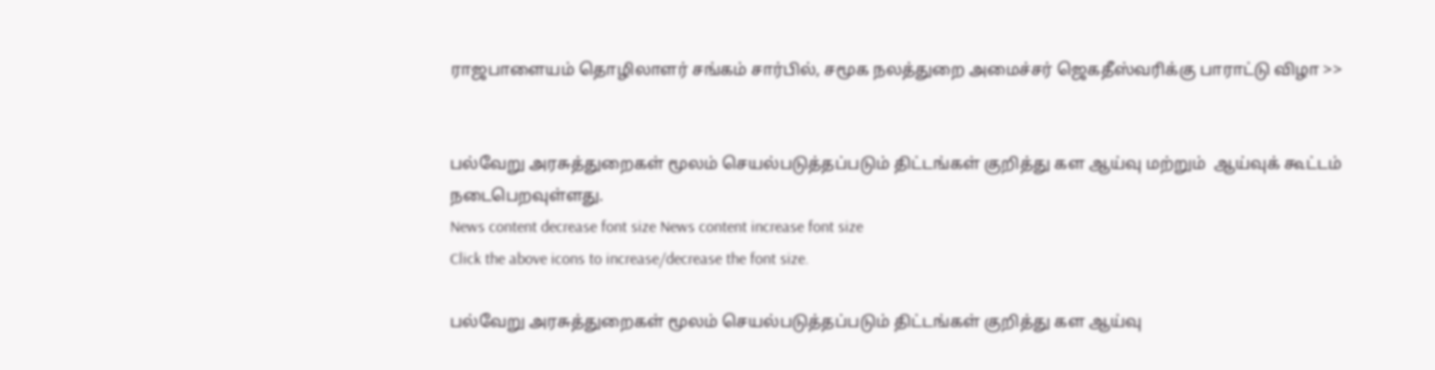ராஜபாளையம் தொழிலாளர் சங்கம் சார்பில், சமூக நலத்துறை அமைச்சர் ஜெகதீஸ்வரிக்கு பாராட்டு விழா >>


பல்வேறு அரசுத்துறைகள் மூலம் செயல்படுத்தப்படும் திட்டங்கள் குறித்து கள ஆய்வு மற்றும்  ஆய்வுக் கூட்டம் நடைபெறவுள்ளது.
News content decrease font size News content increase font size
Click the above icons to increase/decrease the font size.

பல்வேறு அரசுத்துறைகள் மூலம் செயல்படுத்தப்படும் திட்டங்கள் குறித்து கள ஆய்வு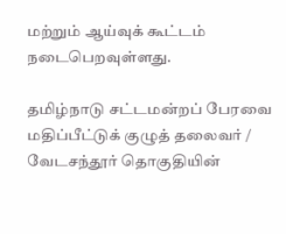மற்றும் ஆய்வுக் கூட்டம் நடைபெறவுள்ளது.

தமிழ்நாடு சட்டமன்றப் பேரவை மதிப்பீட்டுக் குழுத் தலைவர் / வேடசந்தூர் தொகுதியின்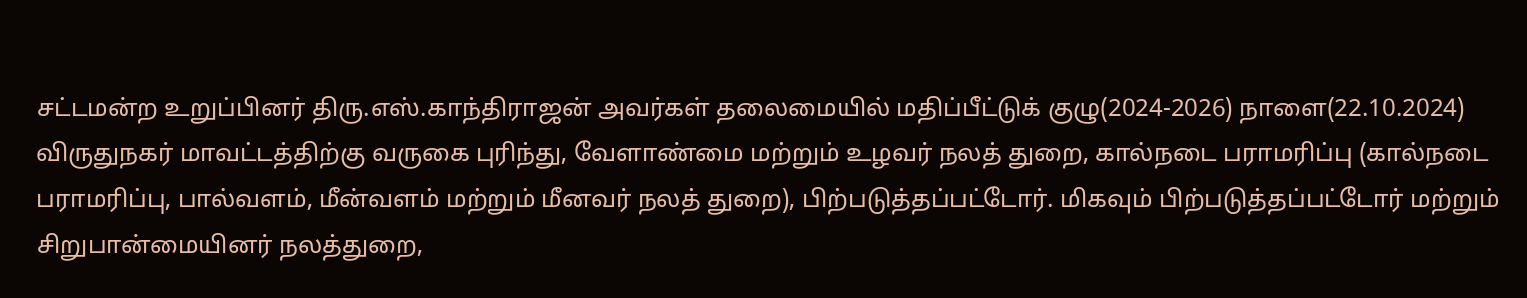சட்டமன்ற உறுப்பினர் திரு.எஸ்.காந்திராஜன் அவர்கள் தலைமையில் மதிப்பீட்டுக் குழு(2024-2026) நாளை(22.10.2024) விருதுநகர் மாவட்டத்திற்கு வருகை புரிந்து, வேளாண்மை மற்றும் உழவர் நலத் துறை, கால்நடை பராமரிப்பு (கால்நடை பராமரிப்பு, பால்வளம், மீன்வளம் மற்றும் மீனவர் நலத் துறை), பிற்படுத்தப்பட்டோர். மிகவும் பிற்படுத்தப்பட்டோர் மற்றும் சிறுபான்மையினர் நலத்துறை,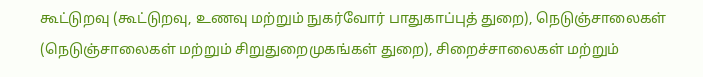கூட்டுறவு (கூட்டுறவு, உணவு மற்றும் நுகர்வோர் பாதுகாப்புத் துறை), நெடுஞ்சாலைகள் (நெடுஞ்சாலைகள் மற்றும் சிறுதுறைமுகங்கள் துறை), சிறைச்சாலைகள் மற்றும்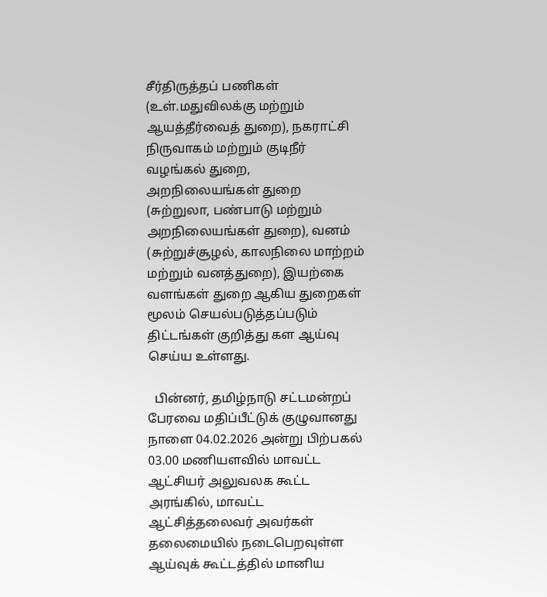சீர்திருத்தப் பணிகள் (உள்.மதுவிலக்கு மற்றும் ஆயத்தீர்வைத் துறை), நகராட்சி நிருவாகம் மற்றும் குடிநீர் வழங்கல் துறை, அறநிலையங்கள் துறை (சுற்றுலா, பண்பாடு மற்றும் அறநிலையங்கள் துறை), வனம் (சுற்றுச்சூழல், காலநிலை மாற்றம் மற்றும் வனத்துறை), இயற்கை வளங்கள் துறை ஆகிய துறைகள் மூலம் செயல்படுத்தப்படும் திட்டங்கள் குறித்து கள ஆய்வு செய்ய உள்ளது.

  பின்னர், தமிழ்நாடு சட்டமன்றப் பேரவை மதிப்பீட்டுக் குழுவானது நாளை 04.02.2026 அன்று பிற்பகல் 03.00 மணியளவில் மாவட்ட ஆட்சியர் அலுவலக கூட்ட அரங்கில், மாவட்ட ஆட்சித்தலைவர் அவர்கள் தலைமையில் நடைபெறவுள்ள ஆய்வுக் கூட்டத்தில் மானிய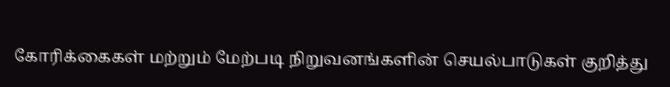கோரிக்கைகள் மற்றும் மேற்படி நிறுவனங்களின் செயல்பாடுகள் குறித்து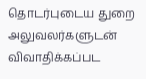தொடர்புடைய துறை அலுவலர்களுடன் விவாதிக்கப்பட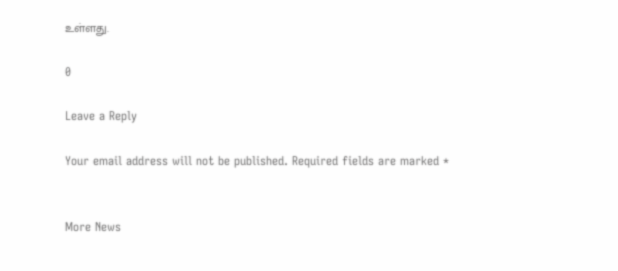உள்ளது.

0

Leave a Reply

Your email address will not be published. Required fields are marked *


More News